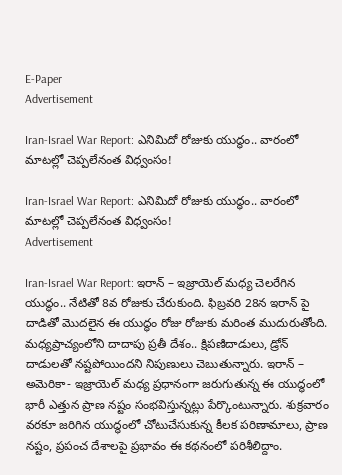E-Paper
Advertisement

Iran-Israel War Report: ఎనిమిదో రోజుకు యుద్ధం.. వారంలో మాటల్లో చెప్పలేనంత విధ్వంసం!

Iran-Israel War Report: ఎనిమిదో రోజుకు యుద్ధం.. వారంలో మాటల్లో చెప్పలేనంత విధ్వంసం!
Advertisement

Iran-Israel War Report: ఇరాన్ – ఇజ్రాయెల్ మధ్య చెలరేగిన యుద్ధం.. నేటితో 8వ రోజుకు చేరుకుంది. ఫిబ్రవరి 28న ఇరాన్ పై దాడితో మెుదలైన ఈ యుద్ధం రోజు రోజుకు మరింత ముదురుతోంది. మధ్యప్రాచ్యంలోని దాదాపు ప్రతీ దేశం.. క్షిపణిదాడులు, డ్రోన్ దాడులతో నష్టపోయిందని నిపుణులు చెబుతున్నారు. ఇరాన్ – అమెరికా- ఇజ్రాయెల్ మధ్య ప్రధానంగా జరుగుతున్న ఈ యుద్ధంలో భారీ ఎత్తున ప్రాణ నష్టం సంభవిస్తున్నట్లు పేర్కొంటున్నారు. శుక్రవారం వరకూ జరిగిన యుద్ధంలో చోటుచేసుకున్న కీలక పరిణామాలు, ప్రాణ నష్టం, ప్రపంచ దేశాలపై ప్రభావం ఈ కథనంలో పరిశీలిద్దాం.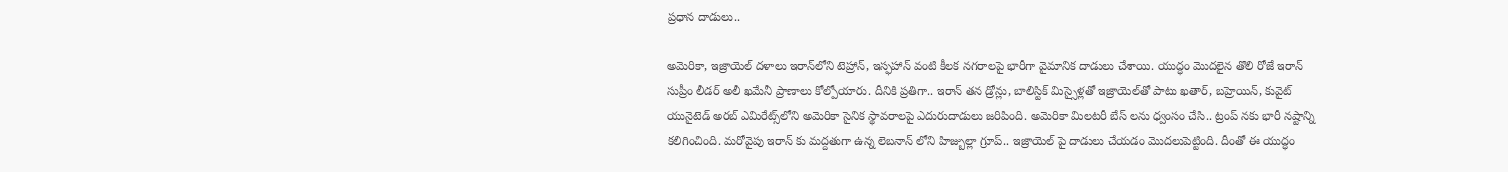ప్రధాన దాడులు..

అమెరికా, ఇజ్రాయెల్ దళాలు ఇరాన్‌లోని టెహ్రాన్, ఇస్ఫహాన్ వంటి కీలక నగరాలపై భారీగా వైమానిక దాడులు చేశాయి. యుద్ధం మెుదలైన తొలి రోజే ఇరాన్ సుప్రీం లీడర్ అలీ ఖమేనీ ప్రాణాలు కోల్పోయారు. దీనికి ప్రతిగా.. ఇరాన్ తన డ్రోన్లు, బాలిస్టిక్ మిస్సైళ్లతో ఇజ్రాయెల్‌తో పాటు ఖతార్, బహ్రెయిన్, కువైట్ యునైటెడ్ అరబ్ ఎమిరేట్స్‌లోని అమెరికా సైనిక స్థావరాలపై ఎదురుదాడులు జరిపింది. అమెరికా మిలటరీ బేస్ లను ధ్వంసం చేసి.. ట్రంప్ నకు భారీ నష్టాన్ని కలిగించింది. మరోవైపు ఇరాన్ కు మద్దతుగా ఉన్న లెబనాన్ లోని హిజ్బుల్లా గ్రూప్.. ఇజ్రాయెల్ పై దాడులు చేయడం మెుదలుపెట్టింది. దీంతో ఈ యుద్ధం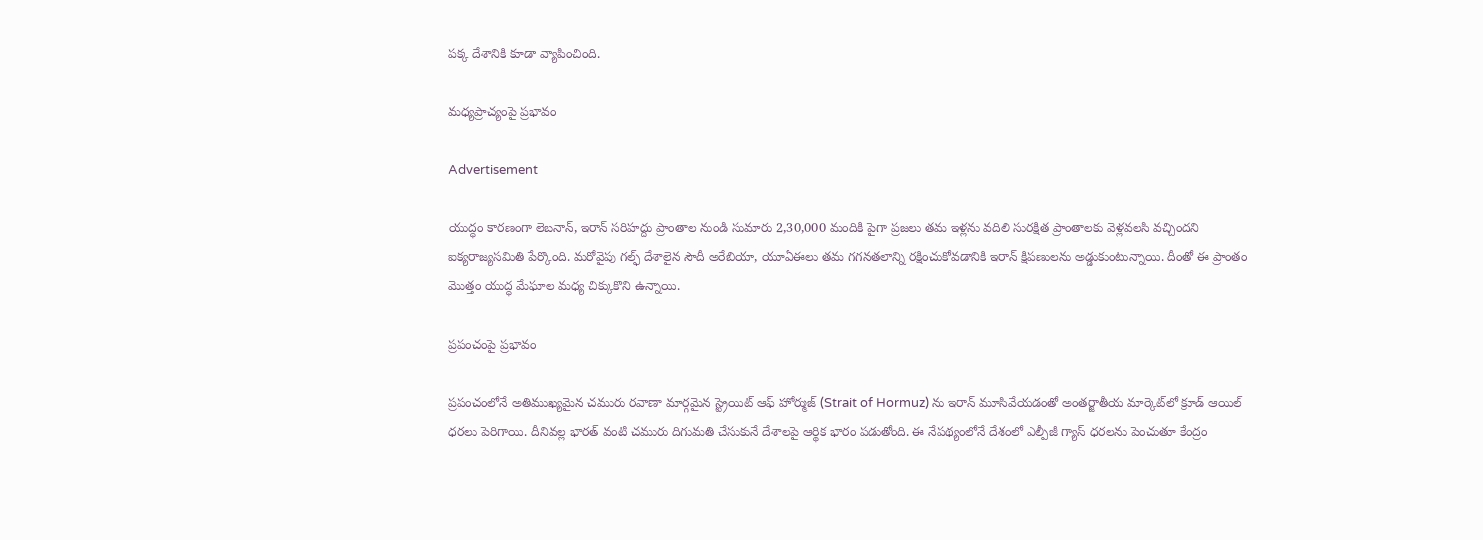పక్క దేశానికి కూడా వ్యాపించింది.

మధ్యప్రాచ్యంపై ప్రభావం

Advertisement

యుద్ధం కారణంగా లెబనాన్, ఇరాన్ సరిహద్దు ప్రాంతాల నుండి సుమారు 2,30,000 మందికి పైగా ప్రజలు తమ ఇళ్లను వదిలి సురక్షిత ప్రాంతాలకు వెళ్లవలసి వచ్చిందని ఐక్యరాజ్యసమితి పేర్కొంది. మరోవైపు గల్ఫ్ దేశాలైన సౌదీ అరేబియా, యూఏఈలు తమ గగనతలాన్ని రక్షించుకోవడానికి ఇరాన్ క్షిపణులను అడ్డుకుంటున్నాయి. దీంతో ఈ ప్రాంతం మొత్తం యుద్ధ మేఘాల మధ్య చిక్కుకొని ఉన్నాయి.

ప్రపంచంపై ప్రభావం

ప్రపంచంలోనే అతిముఖ్యమైన చమురు రవాణా మార్గమైన స్ట్రెయిట్ ఆఫ్ హోర్ముజ్ (Strait of Hormuz) ను ఇరాన్ మూసివేయడంతో అంతర్జాతీయ మార్కెట్‌లో క్రూడ్ ఆయిల్ ధరలు పెరిగాయి. దీనివల్ల భారత్ వంటి చమురు దిగుమతి చేసుకునే దేశాలపై ఆర్థిక భారం పడుతోంది. ఈ నేపథ్యంలోనే దేశంలో ఎల్పీజీ గ్యాస్ ధరలను పెంచుతూ కేంద్రం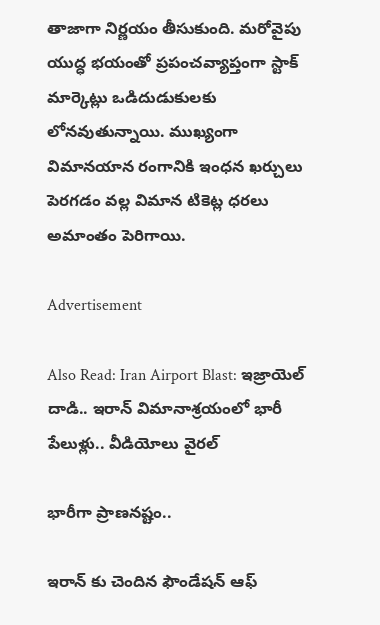తాజాగా నిర్ణయం తీసుకుంది. మరోవైపు యుద్ధ భయంతో ప్రపంచవ్యాప్తంగా స్టాక్ మార్కెట్లు ఒడిదుడుకులకు లోనవుతున్నాయి. ముఖ్యంగా విమానయాన రంగానికి ఇంధన ఖర్చులు పెరగడం వల్ల విమాన టికెట్ల ధరలు అమాంతం పెరిగాయి.

Advertisement

Also Read: Iran Airport Blast: ఇజ్రాయెల్ దాడి.. ఇరాన్ విమానాశ్రయంలో భారీ పేలుళ్లు.. వీడియోలు వైరల్

భారీగా ప్రాణనష్టం..

ఇరాన్ కు చెందిన ఫౌండేషన్ ఆఫ్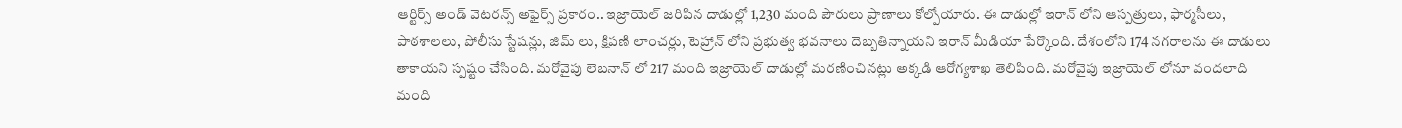ఆర్టిర్స్ అండ్ వెటరన్స్ అఫైర్స్ ప్రకారం.. ఇజ్రాయెల్ జరిపిన దాడుల్లో 1,230 మంది పౌరులు ప్రాణాలు కోల్పోయారు. ఈ దాడుల్లో ఇరాన్ లోని ఆస్పత్రులు, ఫార్మసీలు, పాఠశాలలు, పోలీసు స్టేషన్లు, జిమ్ లు, క్షిపణి లాంచర్లు, టెహ్రాన్ లోని ప్రభుత్వ భవనాలు దెబ్బతిన్నాయని ఇరాన్ మీడియా పేర్కొంది. దేశంలోని 174 నగరాలను ఈ దాడులు తాకాయని స్పష్టం చేసింది. మరోవైపు లెబనాన్ లో 217 మంది ఇజ్రాయెల్ దాడుల్లో మరణించినట్లు అక్కడి ఆరోగ్యశాఖ తెలిపింది. మరోవైపు ఇజ్రాయెల్ లోనూ వందలాది మంది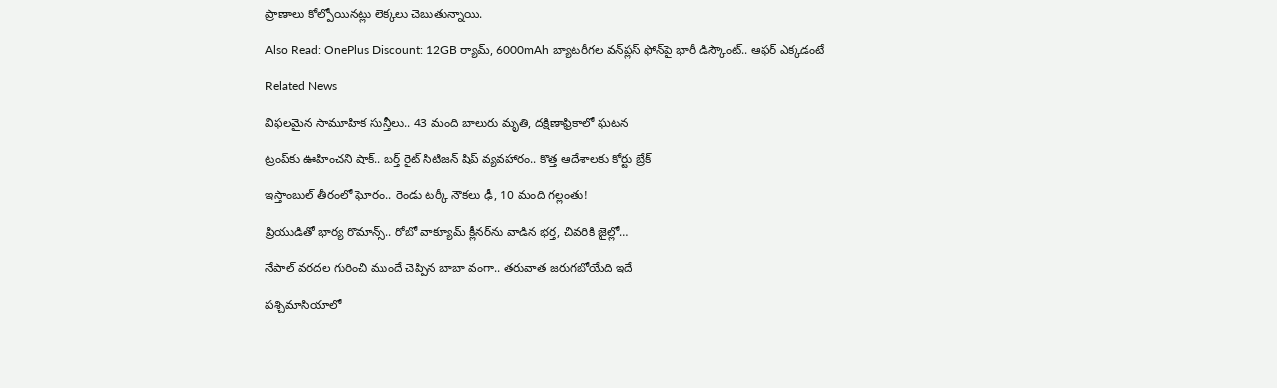ప్రాణాలు కోల్పోయినట్లు లెక్కలు చెబుతున్నాయి.

Also Read: OnePlus Discount: 12GB ర్యామ్, 6000mAh బ్యాటరీగల వన్‌ప్లస్ ఫోన్‌పై భారీ డిస్కౌంట్.. ఆఫర్ ఎక్కడంటే

Related News

విఫలమైన సామూహిక సున్తీలు.. 43 మంది బాలురు మృతి, దక్షిణాఫ్రికాలో ఘటన

ట్రంప్‌‌కు ఊహించని షాక్‌.. బర్త్ రైట్ సిటిజన్ షిప్ వ్యవహారం.. కొత్త ఆదేశాలకు కోర్టు బ్రేక్

ఇస్తాంబుల్ తీరంలో ఘోరం.. రెండు టర్కీ నౌకలు ఢీ, 10 మంది గల్లంతు!

ప్రియుడితో భార్య రొమాన్స్.. రోబో వాక్యూమ్ క్లీనర్‌ను వాడిన భర్త, చివరికి జైల్లో…

నేపాల్ వరదల గురించి ముందే చెప్పిన బాబా వంగా.. తరువాత జరుగబోయేది ఇదే

పశ్చిమాసియాలో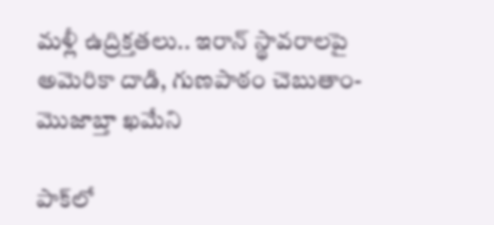మళ్లీ ఉద్రిక్తతలు.. ఇరాన్ స్థావరాలపై అమెరికా దాడి, గుణపాఠం చెబుతాం-మొజాబ్తా ఖమేని

పాక్‌లో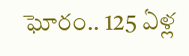ఘోరం.. 125 ఏళ్ల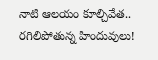నాటి ఆలయం కూల్చివేత.. రగిలిపోతున్న హిందువులు!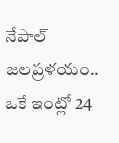నేపాల్ జలప్రళయం.. ఒకే ఇంట్లో 24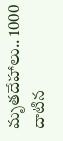మృతదేహాలు.. 1000 దాటిన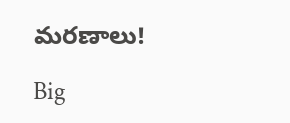మరణాలు!

Big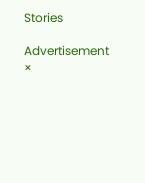Stories

Advertisement
×